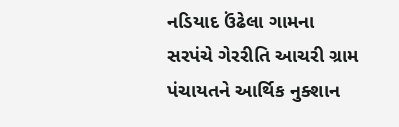નડિયાદ ઉંઢેલા ગામના સરપંચે ગેરરીતિ આચરી ગ્રામ પંચાયતને આર્થિક નુક્શાન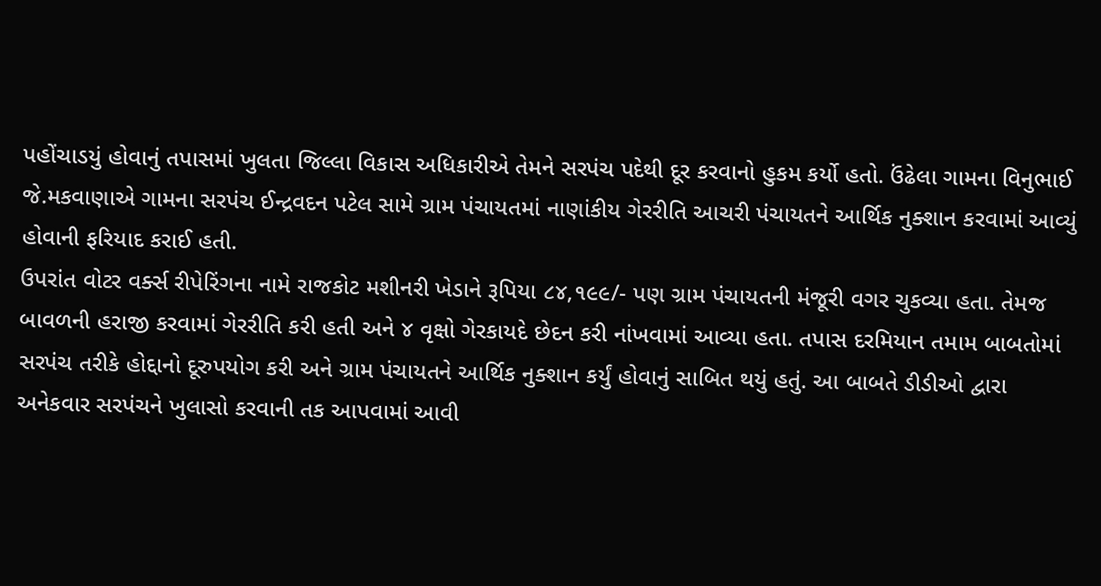પહોંચાડયું હોવાનું તપાસમાં ખુલતા જિલ્લા વિકાસ અધિકારીએ તેમને સરપંચ પદેથી દૂર કરવાનો હુકમ કર્યો હતો. ઉંઢેલા ગામના વિનુભાઈ જે.મકવાણાએ ગામના સરપંચ ઈન્દ્રવદન પટેલ સામે ગ્રામ પંચાયતમાં નાણાંકીય ગેરરીતિ આચરી પંચાયતને આર્થિક નુક્શાન કરવામાં આવ્યું હોવાની ફરિયાદ કરાઈ હતી.
ઉપરાંત વોટર વર્ક્સ રીપેરિંગના નામે રાજકોટ મશીનરી ખેડાને રૂપિયા ૮૪,૧૯૯/- પણ ગ્રામ પંચાયતની મંજૂરી વગર ચુકવ્યા હતા. તેમજ બાવળની હરાજી કરવામાં ગેરરીતિ કરી હતી અને ૪ વૃક્ષો ગેરકાયદે છેદન કરી નાંખવામાં આવ્યા હતા. તપાસ દરમિયાન તમામ બાબતોમાં સરપંચ તરીકે હોદ્દાનો દૂરુપયોગ કરી અને ગ્રામ પંચાયતને આર્થિક નુક્શાન કર્યું હોવાનું સાબિત થયું હતું. આ બાબતે ડીડીઓ દ્વારા અનેકવાર સરપંચને ખુલાસો કરવાની તક આપવામાં આવી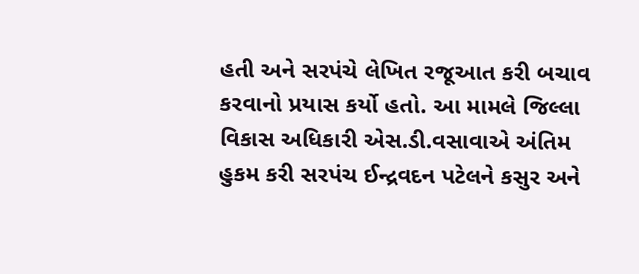હતી અને સરપંચે લેખિત રજૂઆત કરી બચાવ કરવાનો પ્રયાસ કર્યો હતો. આ મામલે જિલ્લા વિકાસ અધિકારી એસ.ડી.વસાવાએ અંતિમ હુકમ કરી સરપંચ ઈન્દ્રવદન પટેલને કસુર અને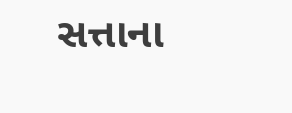સત્તાના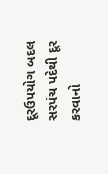દૂરઉપયોગ બદલ સરપંચ પદેથી દૂર કરવાનો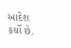આદેશ કર્યો છે.